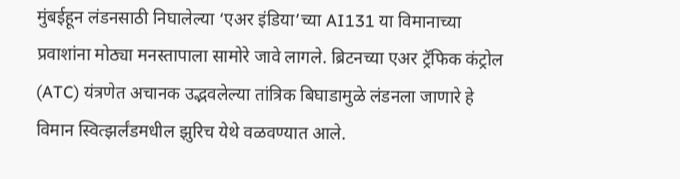मुंबईहून लंडनसाठी निघालेल्या ‘एअर इंडिया’च्या AI131 या विमानाच्या प्रवाशांना मोठ्या मनस्तापाला सामोरे जावे लागले. ब्रिटनच्या एअर ट्रॅफिक कंट्रोल (ATC) यंत्रणेत अचानक उद्भवलेल्या तांत्रिक बिघाडामुळे लंडनला जाणारे हे विमान स्वित्झर्लंडमधील झुरिच येथे वळवण्यात आले.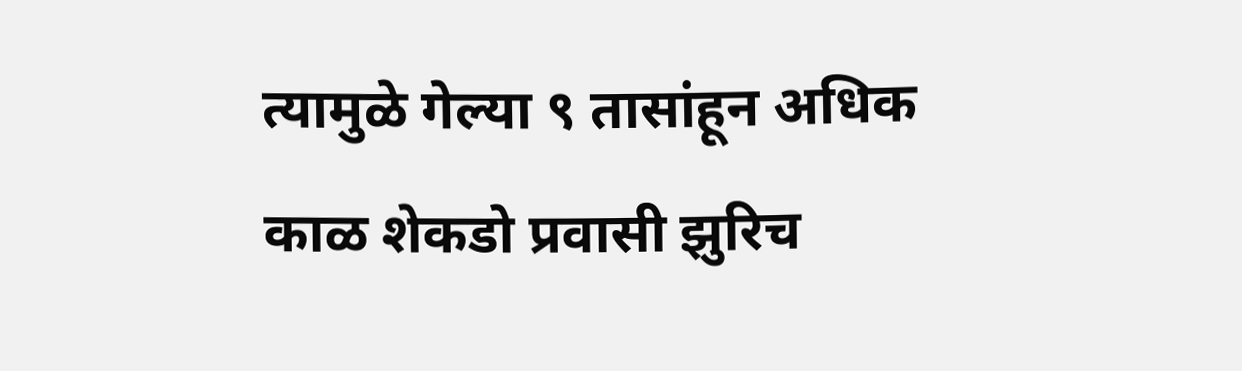त्यामुळे गेल्या ९ तासांहून अधिक काळ शेकडो प्रवासी झुरिच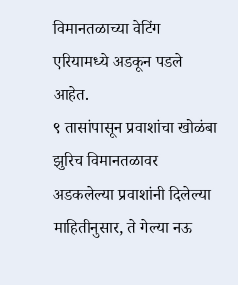विमानतळाच्या वेटिंग एरियामध्ये अडकून पडले आहेत.
९ तासांपासून प्रवाशांचा खोळंबा
झुरिच विमानतळावर अडकलेल्या प्रवाशांनी दिलेल्या माहितीनुसार, ते गेल्या नऊ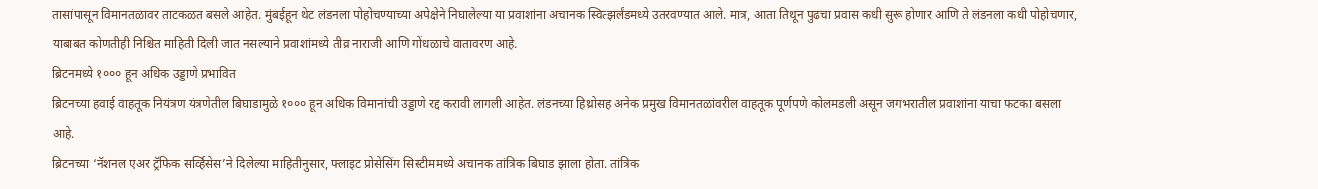तासांपासून विमानतळावर ताटकळत बसले आहेत. मुंबईहून थेट लंडनला पोहोचण्याच्या अपेक्षेने निघालेल्या या प्रवाशांना अचानक स्वित्झर्लंडमध्ये उतरवण्यात आले. मात्र, आता तिथून पुढचा प्रवास कधी सुरू होणार आणि ते लंडनला कधी पोहोचणार, याबाबत कोणतीही निश्चित माहिती दिली जात नसल्याने प्रवाशांमध्ये तीव्र नाराजी आणि गोंधळाचे वातावरण आहे.
ब्रिटनमध्ये १००० हून अधिक उड्डाणे प्रभावित
ब्रिटनच्या हवाई वाहतूक नियंत्रण यंत्रणेतील बिघाडामुळे १००० हून अधिक विमानांची उड्डाणे रद्द करावी लागली आहेत. लंडनच्या हिथ्रोसह अनेक प्रमुख विमानतळांवरील वाहतूक पूर्णपणे कोलमडली असून जगभरातील प्रवाशांना याचा फटका बसला आहे.
ब्रिटनच्या ‘नॅशनल एअर ट्रॅफिक सर्व्हिसेस’ने दिलेल्या माहितीनुसार, फ्लाइट प्रोसेसिंग सिस्टीममध्ये अचानक तांत्रिक बिघाड झाला होता. तांत्रिक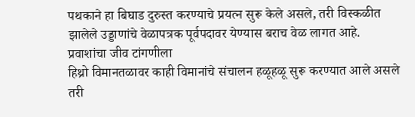पथकाने हा बिघाड दुरुस्त करण्याचे प्रयत्न सुरू केले असले, तरी विस्कळीत झालेले उड्डाणांचे वेळापत्रक पूर्वपदावर येण्यास बराच वेळ लागत आहे.
प्रवाशांचा जीव टांगणीला
हिथ्रो विमानतळावर काही विमानांचे संचालन हळूहळू सुरू करण्यात आले असले तरी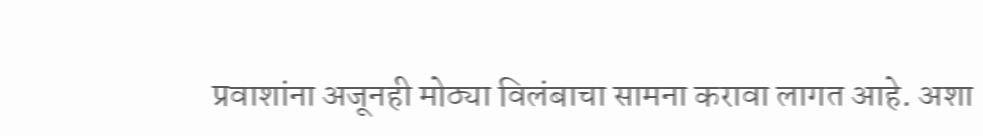प्रवाशांना अजूनही मोठ्या विलंबाचा सामना करावा लागत आहे. अशा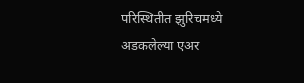परिस्थितीत झुरिचमध्ये अडकलेल्या एअर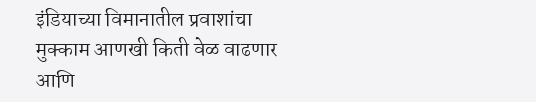इंडियाच्या विमानातील प्रवाशांचा मुक्काम आणखी किती वेळ वाढणार आणि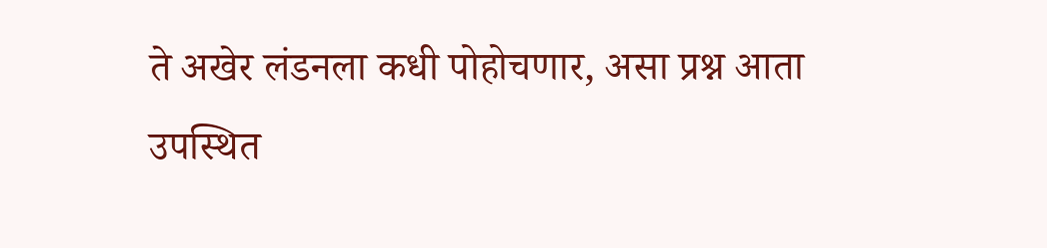ते अखेर लंडनला कधी पोहोचणार, असा प्रश्न आता उपस्थित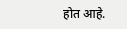होत आहे.